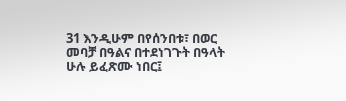31 እንዲሁም በየሰንበቱ፣ በወር መባቻ በዓልና በተደነገጉት በዓላት ሁሉ ይፈጽሙ ነበር፤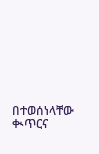በተወሰነላቸው ቊጥርና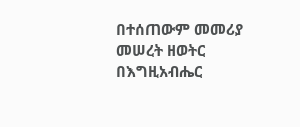በተሰጠውም መመሪያ መሠረት ዘወትር በእግዚአብሔር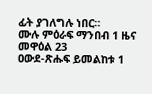ፊት ያገለግሉ ነበር።
ሙሉ ምዕራፍ ማንበብ 1 ዜና መዋዕል 23
ዐውደ-ጽሑፍ ይመልከቱ 1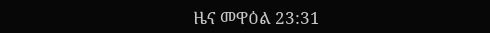ዜና መዋዕል 23:31